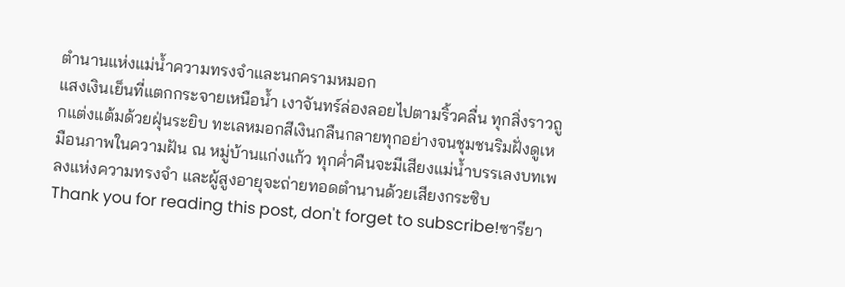ตำนานแห่งแม่น้ำความทรงจำและนกครามหมอก
แสงเงินเย็นที่แตกกระจายเหนือน้ำ เงาจันทร์ล่องลอยไปตามริ้วคลื่น ทุกสิ่งราวถูกแต่งแต้มด้วยฝุ่นระยิบ ทะเลหมอกสีเงินกลืนกลายทุกอย่างจนชุมชนริมฝั่งดูเหมือนภาพในความฝัน ณ หมู่บ้านแก่งแก้ว ทุกค่ำคืนจะมีเสียงแม่น้ำบรรเลงบทเพลงแห่งความทรงจำ และผู้สูงอายุจะถ่ายทอดตำนานด้วยเสียงกระซิบ
Thank you for reading this post, don't forget to subscribe!ซารียา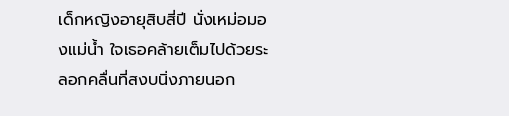เด็กหญิงอายุสิบสี่ปี นั่งเหม่อมองแม่น้ำ ใจเธอคล้ายเต็มไปด้วยระลอกคลื่นที่สงบนิ่งภายนอก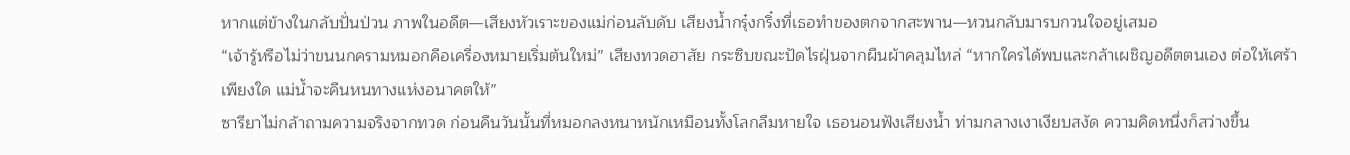หากแต่ข้างในกลับปั่นป่วน ภาพในอดีต—เสียงหัวเราะของแม่ก่อนลับดับ เสียงน้ำกรุ๋งกริ๋งที่เธอทำของตกจากสะพาน—หวนกลับมารบกวนใจอยู่เสมอ
“เจ้ารู้หรือไม่ว่าขนนกครามหมอกคือเครื่องหมายเริ่มต้นใหม่” เสียงทวดฮาสัย กระซิบขณะปัดไรฝุ่นจากผืนผ้าคลุมไหล่ “หากใครได้พบและกล้าเผชิญอดีตตนเอง ต่อให้เศร้าเพียงใด แม่น้ำจะคืนหนทางแห่งอนาคตให้”
ซารียาไม่กล้าถามความจริงจากทวด ก่อนคืนวันนั้นที่หมอกลงหนาหนักเหมือนทั้งโลกลืมหายใจ เธอนอนฟังเสียงน้ำ ท่ามกลางเงาเงียบสงัด ความคิดหนึ่งก็สว่างขึ้น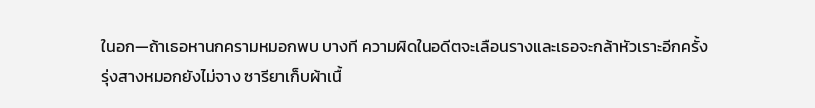ในอก—ถ้าเธอหานกครามหมอกพบ บางที ความผิดในอดีตจะเลือนรางและเธอจะกล้าหัวเราะอีกครั้ง
รุ่งสางหมอกยังไม่จาง ซารียาเก็บผ้าเนื้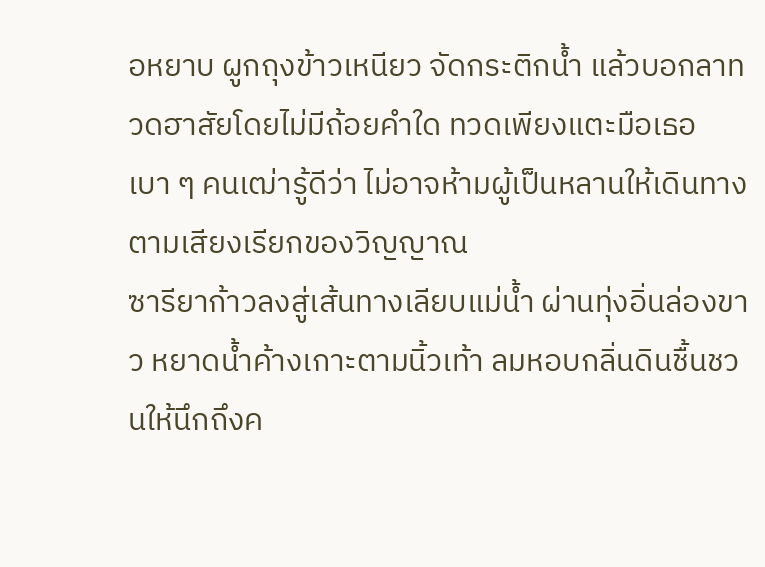อหยาบ ผูกถุงข้าวเหนียว จัดกระติกน้ำ แล้วบอกลาทวดฮาสัยโดยไม่มีถ้อยคำใด ทวดเพียงแตะมือเธอเบา ๆ คนเฒ่ารู้ดีว่า ไม่อาจห้ามผู้เป็นหลานให้เดินทางตามเสียงเรียกของวิญญาณ
ซารียาก้าวลงสู่เส้นทางเลียบแม่น้ำ ผ่านทุ่งอิ่นล่องขาว หยาดน้ำค้างเกาะตามนิ้วเท้า ลมหอบกลิ่นดินชื้นชวนให้นึกถึงค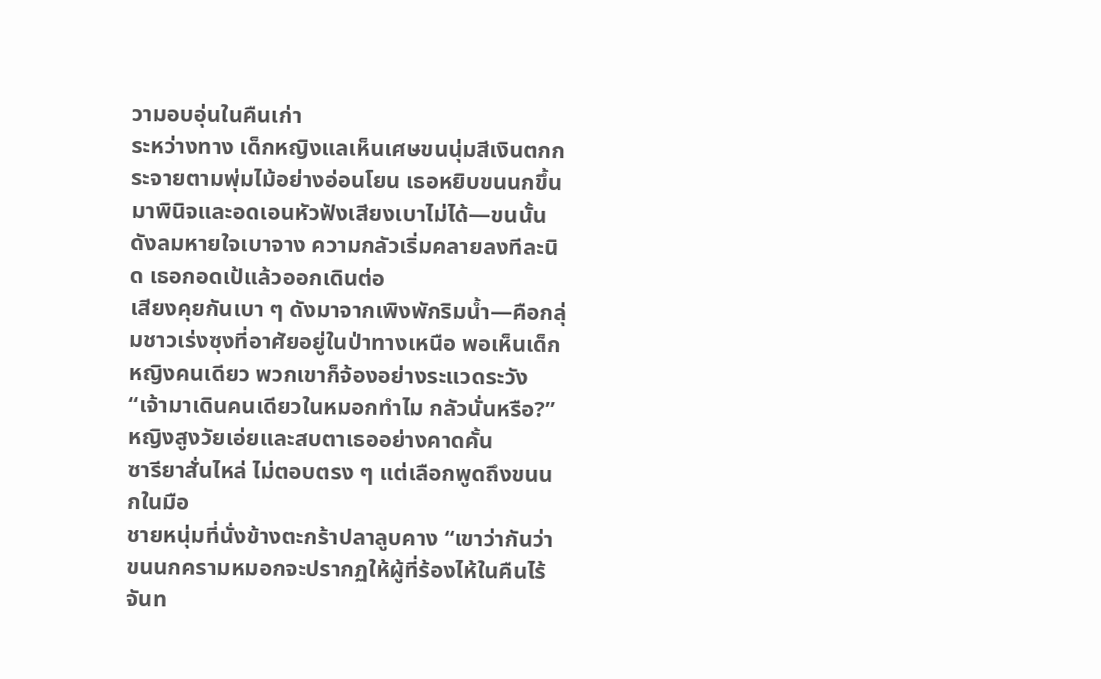วามอบอุ่นในคืนเก่า
ระหว่างทาง เด็กหญิงแลเห็นเศษขนนุ่มสีเงินตกกระจายตามพุ่มไม้อย่างอ่อนโยน เธอหยิบขนนกขึ้นมาพินิจและอดเอนหัวฟังเสียงเบาไม่ได้—ขนนั้นดังลมหายใจเบาจาง ความกลัวเริ่มคลายลงทีละนิด เธอกอดเป้แล้วออกเดินต่อ
เสียงคุยกันเบา ๆ ดังมาจากเพิงพักริมน้ำ—คือกลุ่มชาวเร่งซุงที่อาศัยอยู่ในป่าทางเหนือ พอเห็นเด็กหญิงคนเดียว พวกเขาก็จ้องอย่างระแวดระวัง
“เจ้ามาเดินคนเดียวในหมอกทำไม กลัวนั่นหรือ?” หญิงสูงวัยเอ่ยและสบตาเธออย่างคาดคั้น
ซารียาสั่นไหล่ ไม่ตอบตรง ๆ แต่เลือกพูดถึงขนนกในมือ
ชายหนุ่มที่นั่งข้างตะกร้าปลาลูบคาง “เขาว่ากันว่าขนนกครามหมอกจะปรากฏให้ผู้ที่ร้องไห้ในคืนไร้จันท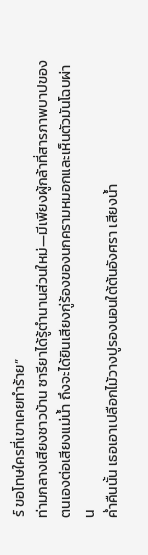ร์ ขอโทษใครที่เขาเคยทำร้าย”
ท่ามกลางเสียงชาวบ้าน ซารียาได้รู้ตำนานส่วนใหม่—มีเพียงผู้กล้าที่สารภาพบาปของตนเองต่อเสียงแม่น้ำ ถึงจะได้ยินเสียงกู่ร้องของนกครามหมอกและเห็นตัวมันโฉบผ่าน
ค่ำคืนนั้น เธอเอาเปลือกไม้วางปูรองนอนใต้ต้นอังศรา เสียงน้ำ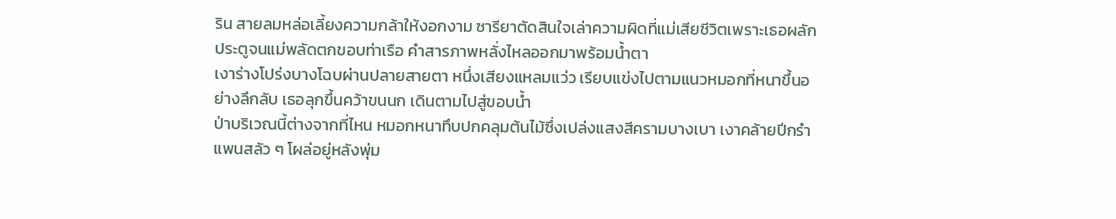ริน สายลมหล่อเลี้ยงความกล้าให้งอกงาม ซารียาตัดสินใจเล่าความผิดที่แม่เสียชีวิตเพราะเธอผลักประตูจนแม่พลัดตกขอบท่าเรือ คำสารภาพหลั่งไหลออกมาพร้อมน้ำตา
เงาร่างโปร่งบางโฉบผ่านปลายสายตา หนึ่งเสียงแหลมแว่ว เรียบแข่งไปตามแนวหมอกที่หนาขึ้นอย่างลึกลับ เธอลุกขึ้นคว้าขนนก เดินตามไปสู่ขอบน้ำ
ป่าบริเวณนี้ต่างจากที่ไหน หมอกหนาทึบปกคลุมต้นไม้ซึ่งเปล่งแสงสีครามบางเบา เงาคล้ายปีกรำแพนสลัว ๆ โผล่อยู่หลังพุ่ม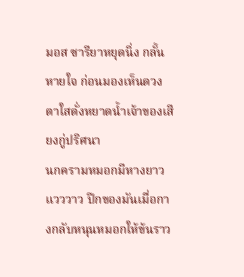มอส ซารียาหยุดนิ่ง กลั้นหายใจ ก่อนมองเห็นดวงตาใสดั่งหยาดน้ำเจ้าของเสียงกู่ปริศนา
นกครามหมอกมีหางยาวแวววาว ปีกของมันเมื่อกางกลับหนุนหมอกให้ข้นราว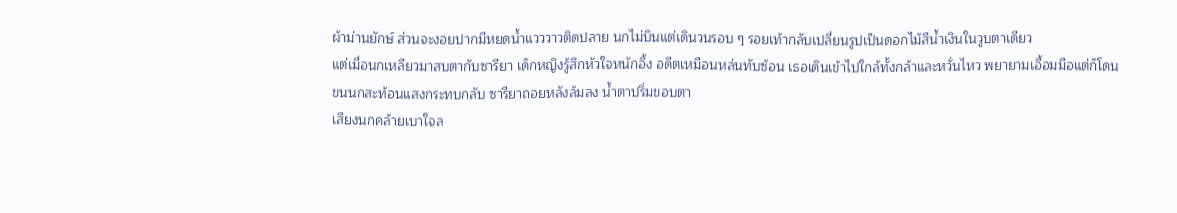ผ้าม่านยักษ์ ส่วนจะงอยปากมีหยดน้ำแวววาวติดปลาย นกไม่บินแต่เดินวนรอบ ๆ รอยเท้ากลับเปลี่ยนรูปเป็นดอกไม้สีน้ำเงินในวูบตาเดียว
แต่เมื่อนกเหลียวมาสบตากับซารียา เด็กหญิงรู้สึกหัวใจหนักอึ้ง อดีตเหมือนหล่นทับซ้อน เธอเดินเข้าไปใกล้ทั้งกล้าและหวั่นไหว พยายามเอื้อมมือแต่ก็โดนขนนกสะท้อนแสงกระทบกลับ ซารียาถอยหลังล้มลง น้ำตาปริ่มขอบตา
เสียงนกคล้ายเบาใจล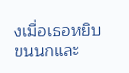งเมื่อเธอหยิบขนนกและ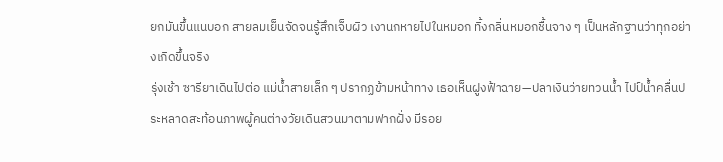ยกมันขึ้นแนบอก สายลมเย็นจัดจนรู้สึกเจ็บผิว เงานกหายไปในหมอก ทิ้งกลิ่นหมอกชื้นจาง ๆ เป็นหลักฐานว่าทุกอย่างเกิดขึ้นจริง
รุ่งเช้า ซารียาเดินไปต่อ แม่น้ำสายเล็ก ๆ ปรากฏข้ามหน้าทาง เธอเห็นฝูงฟ้าฉาย—ปลาเงินว่ายทวนน้ำ ไปป์น้ำคลื่นประหลาดสะท้อนภาพผู้คนต่างวัยเดินสวนมาตามฟากฝั่ง มีรอย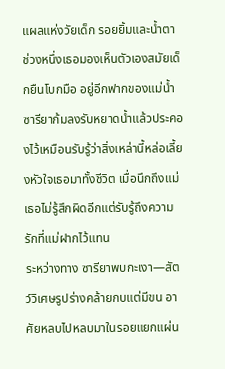แผลแห่งวัยเด็ก รอยยิ้มและน้ำตา ช่วงหนึ่งเธอมองเห็นตัวเองสมัยเด็กยืนโบกมือ อยู่อีกฟากของแม่น้ำ
ซารียาก้มลงรับหยาดน้ำแล้วประคองไว้เหมือนรับรู้ว่าสิ่งเหล่านี้หล่อเลี้ยงหัวใจเธอมาทั้งชีวิต เมื่อนึกถึงแม่ เธอไม่รู้สึกผิดอีกแต่รับรู้ถึงความรักที่แม่ฝากไว้แทน
ระหว่างทาง ซารียาพบกะเงา—สัตว์วิเศษรูปร่างคล้ายกบแต่มีขน อาศัยหลบไปหลบมาในรอยแยกแผ่น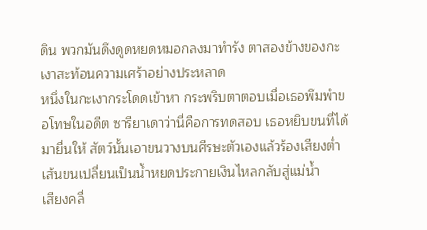ดิน พวกมันดึงดูดหยดหมอกลงมาทำรัง ตาสองข้างของกะเงาสะท้อนความเศร้าอย่างประหลาด
หนึ่งในกะเงากระโดดเข้าหา กระพริบตาตอบเมื่อเธอพึมพำขอโทษในอดีต ซารียาเดาว่านี่คือการทดสอบ เธอหยิบขนที่ได้มายื่นให้ สัตว์นั้นเอาขนวางบนศีรษะตัวเองแล้วร้องเสียงต่ำ เส้นขนเปลี่ยนเป็นน้ำหยดประกายเงินไหลกลับสู่แม่น้ำ
เสียงคลื่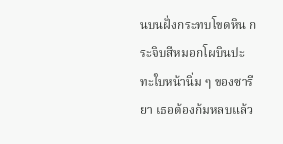นบนฝั่งกระทบโขดหิน กระจิบสีหมอกโผบินปะทะใบหน้านิ่ม ๆ ของซารียา เธอต้องก้มหลบแล้ว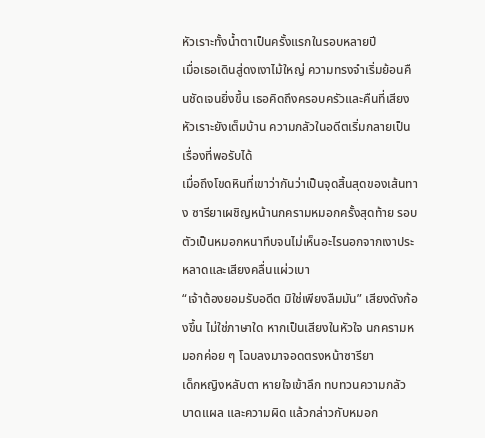หัวเราะทั้งน้ำตาเป็นครั้งแรกในรอบหลายปี
เมื่อเธอเดินสู่ดงเงาไม้ใหญ่ ความทรงจำเริ่มย้อนคืนชัดเจนยิ่งขึ้น เธอคิดถึงครอบครัวและคืนที่เสียงหัวเราะยังเต็มบ้าน ความกลัวในอดีตเริ่มกลายเป็นเรื่องที่พอรับได้
เมื่อถึงโขดหินที่เขาว่ากันว่าเป็นจุดสิ้นสุดของเส้นทาง ซารียาเผชิญหน้านกครามหมอกครั้งสุดท้าย รอบตัวเป็นหมอกหนาทึบจนไม่เห็นอะไรนอกจากเงาประหลาดและเสียงคลื่นแผ่วเบา
“เจ้าต้องยอมรับอดีต มิใช่เพียงลืมมัน” เสียงดังก้องขึ้น ไม่ใช่ภาษาใด หากเป็นเสียงในหัวใจ นกครามหมอกค่อย ๆ โฉบลงมาจอดตรงหน้าซารียา
เด็กหญิงหลับตา หายใจเข้าลึก ทบทวนความกลัว บาดแผล และความผิด แล้วกล่าวกับหมอก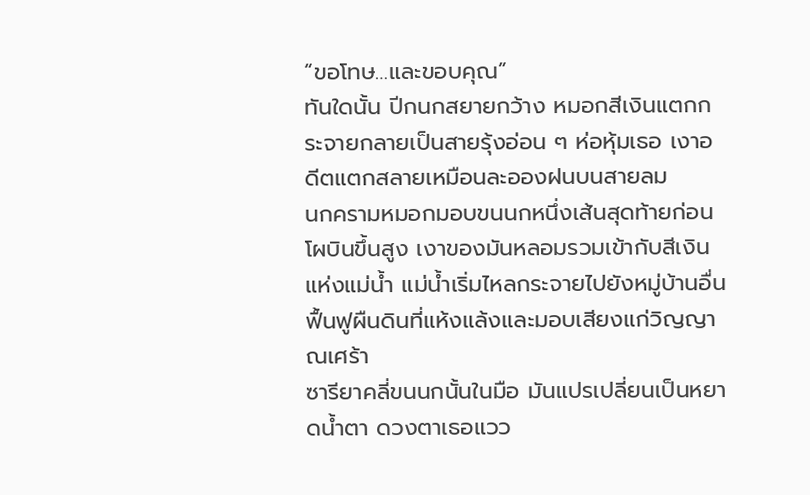“ขอโทษ…และขอบคุณ”
ทันใดนั้น ปีกนกสยายกว้าง หมอกสีเงินแตกกระจายกลายเป็นสายรุ้งอ่อน ๆ ห่อหุ้มเธอ เงาอดีตแตกสลายเหมือนละอองฝนบนสายลม
นกครามหมอกมอบขนนกหนึ่งเส้นสุดท้ายก่อนโผบินขึ้นสูง เงาของมันหลอมรวมเข้ากับสีเงินแห่งแม่น้ำ แม่น้ำเริ่มไหลกระจายไปยังหมู่บ้านอื่น ฟื้นฟูผืนดินที่แห้งแล้งและมอบเสียงแก่วิญญาณเศร้า
ซารียาคลี่ขนนกนั้นในมือ มันแปรเปลี่ยนเป็นหยาดน้ำตา ดวงตาเธอแวว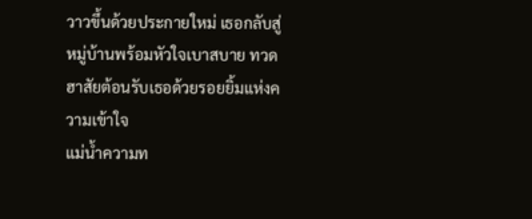วาวขึ้นด้วยประกายใหม่ เธอกลับสู่หมู่บ้านพร้อมหัวใจเบาสบาย ทวดฮาสัยต้อนรับเธอด้วยรอยยิ้มแห่งความเข้าใจ
แม่น้ำความท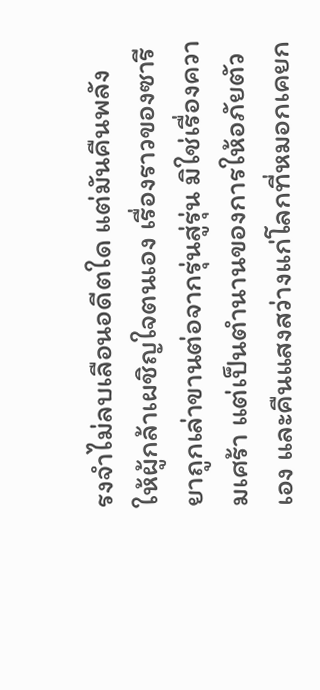รงจำไม่ลบเลือนอดีตใด แต่มันคืนพลังให้ผู้กล้าเผชิญใจตนเอง เรื่องราวของซารียาถูกเล่าขานต่อจากรุ่นสู่รุ่น มิใช่เรื่องความเศร้า แต่เป็นตำนานของการให้อภัยตัวเอง และคืนแสงสว่างแก่โลกที่หมอกเคยก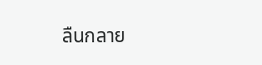ลืนกลาย